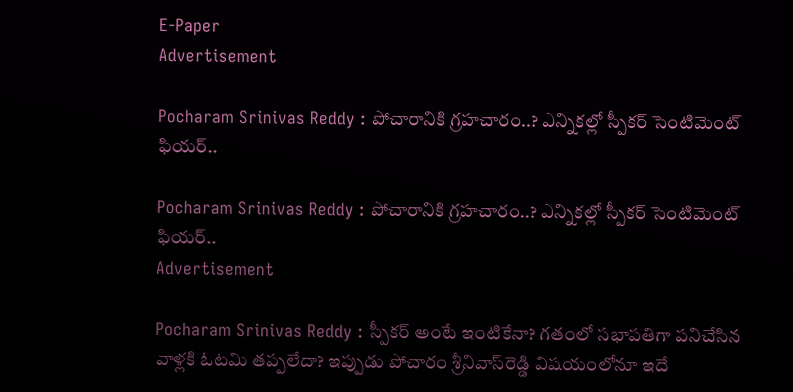E-Paper
Advertisement

Pocharam Srinivas Reddy : పోచారానికి గ్రహచారం..? ఎన్నికల్లో స్పీకర్‌ సెంటిమెంట్‌ ఫియర్‌..

Pocharam Srinivas Reddy : పోచారానికి గ్రహచారం..? ఎన్నికల్లో స్పీకర్‌ సెంటిమెంట్‌ ఫియర్‌..
Advertisement

Pocharam Srinivas Reddy : స్పీకర్‌ అంటే ఇంటికేనా? గతంలో సభాపతిగా పనిచేసిన వాళ్లకి ఓటమి తప్పలేదా? ఇప్పుడు పోచారం శ్రీనివాస్‌రెడ్డి విషయంలోనూ ఇదే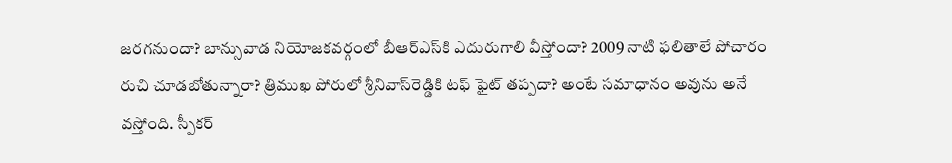జరగనుందా? బాన్సువాడ నియోజకవర్గంలో బీఆర్ఎస్‌కి ఎదురుగాలి వీస్తోందా? 2009 నాటి ఫలితాలే పోచారం రుచి చూడబోతున్నారా? త్రిముఖ పోరులో శ్రీనివాస్‌రెడ్డికి టఫ్‌ ఫైట్‌ తప్పదా? అంటే సమాధానం అవును అనే వస్తోంది. స్పీకర్‌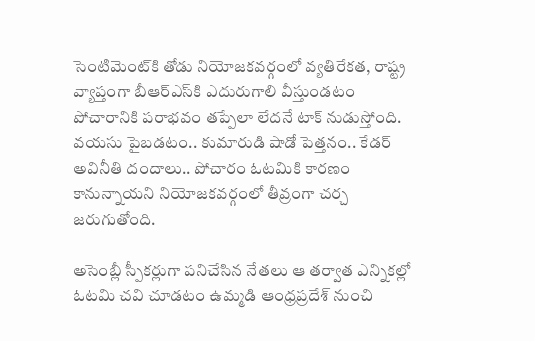సెంటిమెంట్‌కి తోడు నియోజకవర్గంలో వ్యతిరేకత, రాష్ట్ర వ్యాప్తంగా బీఆర్‌ఎస్‌కి ఎదురుగాలి వీస్తుండటం పోచారానికి పరాభవం తప్పేలా లేదనే టాక్‌ నుడుస్తోంది. వయసు పైబడటం.. కుమారుడి షాడో పెత్తనం.. కేడర్‌ అవినీతి దందాలు.. పోచారం ఓటమికి కారణం కానున్నాయని నియోజకవర్గంలో తీవ్రంగా చర్చ జరుగుతోంది.

అసెంబ్లీ స్పీకర్లుగా పనిచేసిన నేతలు ఆ తర్వాత ఎన్నికల్లో ఓటమి చవి చూడటం ఉమ్మడి ఆంధ్రప్రదేశ్‌ నుంచి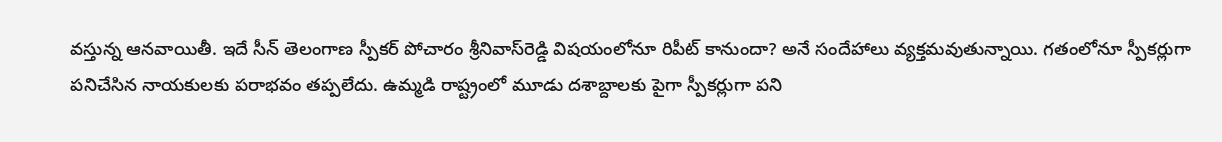వస్తున్న ఆనవాయితీ. ఇదే సీన్‌ తెలంగాణ స్పీకర్‌ పోచారం శ్రీనివాస్‌రెడ్డి విషయంలోనూ రిపీట్‌ కానుందా? అనే సందేహాలు వ్యక్తమవుతున్నాయి. గతంలోనూ స్పీకర్లుగా పనిచేసిన నాయకులకు పరాభవం తప్పలేదు. ఉమ్మడి రాష్ట్రంలో మూడు దశాబ్దాలకు పైగా స్పీకర్లుగా పని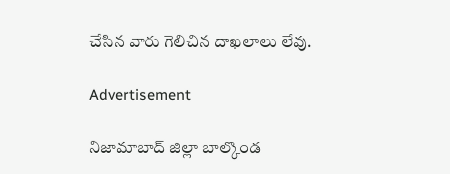చేసిన వారు గెలిచిన దాఖలాలు లేవు.

Advertisement

నిజామాబాద్ జిల్లా బాల్కొండ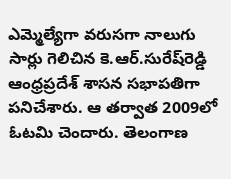ఎమ్మెల్యేగా వరుసగా నాలుగు సార్లు గెలిచిన కె.ఆర్.సురేష్‌రెడ్డి ఆంధ్రప్రదేశ్ శాసన సభాపతిగా పనిచేశారు. ఆ తర్వాత 2009లో ఓటమి చెందారు. తెలంగాణ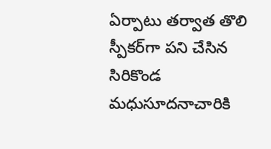ఏర్పాటు తర్వాత తొలి స్పీకర్‌గా పని చేసిన సిరికొండ మధుసూదనాచారికి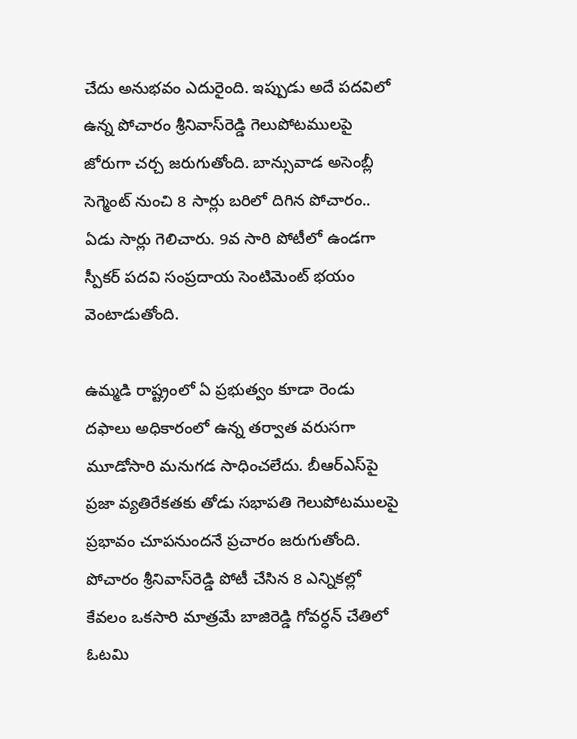చేదు అనుభవం ఎదురైంది. ఇప్పుడు అదే పదవిలో ఉన్న పోచారం శ్రీనివాస్‌రెడ్డి గెలుపోటములపై జోరుగా చర్చ జరుగుతోంది. బాన్సువాడ అసెంబ్లీ సెగ్మెంట్ నుంచి 8 సార్లు బరిలో దిగిన పోచారం.. ఏడు సార్లు గెలిచారు. 9వ సారి పోటీలో ఉండగా స్పీకర్ పదవి సంప్రదాయ సెంటిమెంట్ భయం వెంటాడుతోంది.

ఉమ్మడి రాష్ట్రంలో ఏ ప్రభుత్వం కూడా రెండు దఫాలు అధికారంలో ఉన్న తర్వాత వరుసగా మూడోసారి మనుగడ సాధించలేదు. బీఆర్ఎస్‌పై ప్రజా వ్యతిరేకతకు తోడు సభాపతి గెలుపోటములపై ప్రభావం చూపనుందనే ప్రచారం జరుగుతోంది. పోచారం శ్రీనివాస్‌రెడ్డి పోటీ చేసిన 8 ఎన్నికల్లో కేవలం ఒకసారి మాత్రమే బాజిరెడ్డి గోవర్ధన్‌ చేతిలో ఓటమి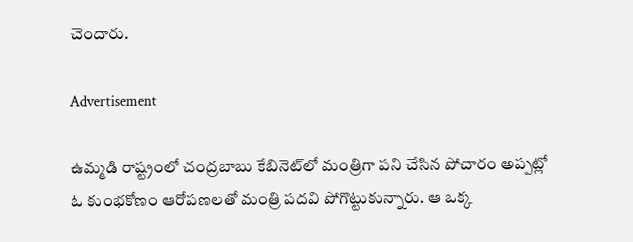చెందారు.

Advertisement

ఉమ్మడి రాష్ట్రంలో చంద్రబాబు కేబినెట్‌లో మంత్రిగా పని చేసిన పోచారం అప్పట్లో ఓ కుంభకోణం ఆరోపణలతో మంత్రి పదవి పోగొట్టుకున్నారు. ఆ ఒక్క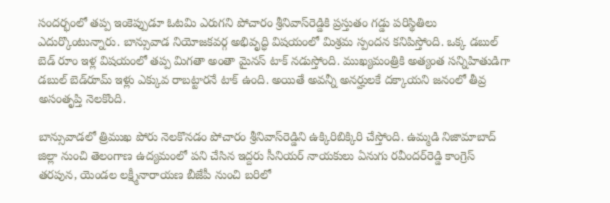సందర్భంలో తప్ప ఇంకెప్పుడూ ఓటమి ఎరుగని పోచారం శ్రీనివాస్‌రెడ్డికి ప్రస్తుతం గడ్డు పరిస్థితిలు ఎదుర్కొంటున్నారు. బాన్సువాడ నియోజకవర్గ అభివృద్ధి విషయంలో మిశ్రమ స్పందన కనిపిస్తోంది. ఒక్క డబుల్ బెడ్ రూం ఇళ్ల విషయంలో తప్ప మిగతా అంతా మైనస్‌ టాక్‌ నడుస్తోంది. ముఖ్యమంత్రికి అత్యంత సన్నిహితుడిగా డబుల్‌ బెడ్‌రూమ్‌ ఇళ్లు ఎక్కువ రాబట్టారనే టాక్‌ ఉంది. అయితే అవన్నీ అనర్హులకే దక్కాయని జనంలో తీవ్ర అసంతృప్తి నెలకొంది.

బాన్సువాడలో త్రిముఖ పోరు నెలకొనడం పోచారం శ్రీనివాస్‌రెడ్డిని ఉక్కిరిబిక్కిరి చేస్తోంది. ఉమ్మడి నిజామాబాద్ జిల్లా నుంచి తెలంగాణ ఉద్యమంలో పని చేసిన ఇద్దరు సీనియర్ నాయకులు ఏనుగు రవీందర్‌రెడ్డి కాంగ్రెస్ తరపున, యెండల లక్ష్మీనారాయణ బీజేపీ నుంచి బరిలో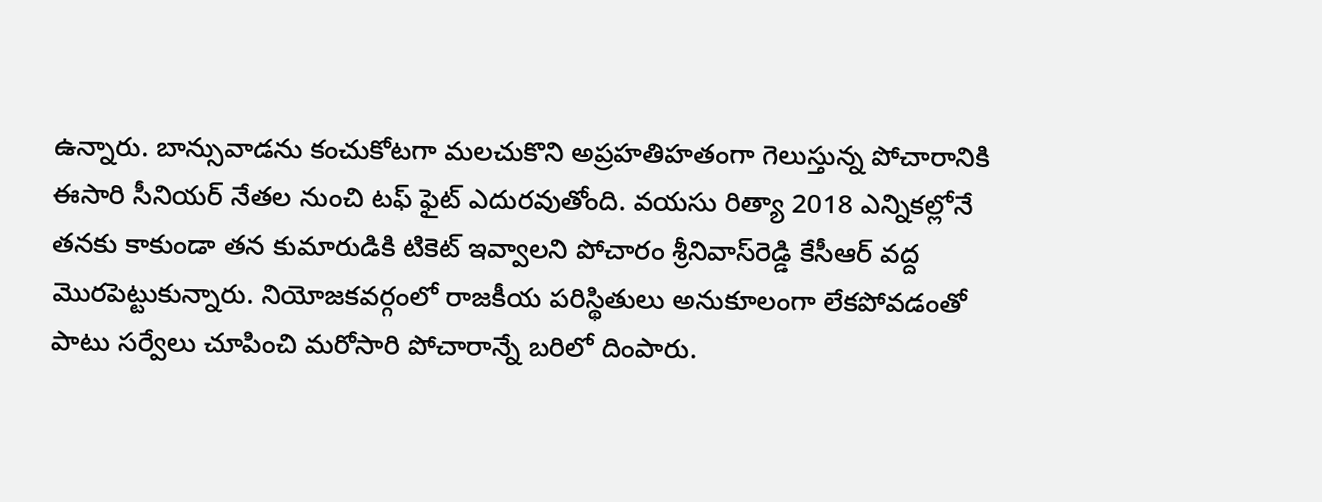ఉన్నారు. బాన్సువాడను కంచుకోటగా మలచుకొని అప్రహతిహతంగా గెలుస్తున్న పోచారానికి ఈసారి సీనియర్ నేతల నుంచి టఫ్‌ ఫైట్‌ ఎదురవుతోంది. వయసు రిత్యా 2018 ఎన్నికల్లోనే తనకు కాకుండా తన కుమారుడికి టికెట్ ఇవ్వాలని పోచారం శ్రీనివాస్‌రెడ్డి కేసీఆర్ వద్ద మొరపెట్టుకున్నారు. నియోజకవర్గంలో రాజకీయ పరిస్థితులు అనుకూలంగా లేకపోవడంతో పాటు సర్వేలు చూపించి మరోసారి పోచారాన్నే బరిలో దింపారు.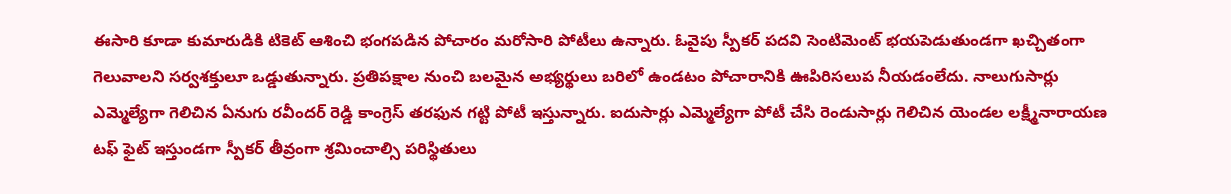ఈసారి కూడా కుమారుడికి టికెట్‌ ఆశించి భంగపడిన పోచారం మరోసారి పోటీలు ఉన్నారు. ఓవైపు స్పీకర్ పదవి సెంటిమెంట్ భయపెడుతుండగా ఖచ్చితంగా గెలువాలని సర్వశక్తులూ ఒడ్డుతున్నారు. ప్రతిపక్షాల నుంచి బలమైన అభ్యర్థులు బరిలో ఉండటం పోచారానికి ఊపిరిసలుప నీయడంలేదు. నాలుగుసార్లు ఎమ్మెల్యేగా గెలిచిన ఏనుగు రవీందర్ రెడ్డి కాంగ్రెస్ తరఫున గట్టి పోటీ ఇస్తున్నారు. ఐదుసార్లు ఎమ్మెల్యేగా పోటీ చేసి రెండుసార్లు గెలిచిన యెండల లక్ష్మీనారాయణ టఫ్‌ ఫైట్‌ ఇస్తుండగా స్పీకర్‌ తీవ్రంగా శ్రమించాల్సి పరిస్థితులు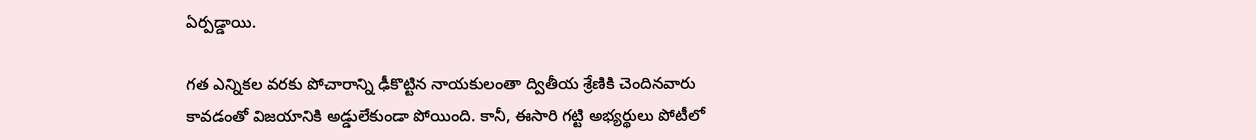ఏర్పడ్డాయి.

గత ఎన్నికల వరకు పోచారాన్ని ఢీకొట్టిన నాయకులంతా ద్వితీయ శ్రేణికి చెందినవారు కావడంతో విజయానికి అడ్డులేకుండా పోయింది. కానీ, ఈసారి గట్టి అభ్యర్థులు పోటీలో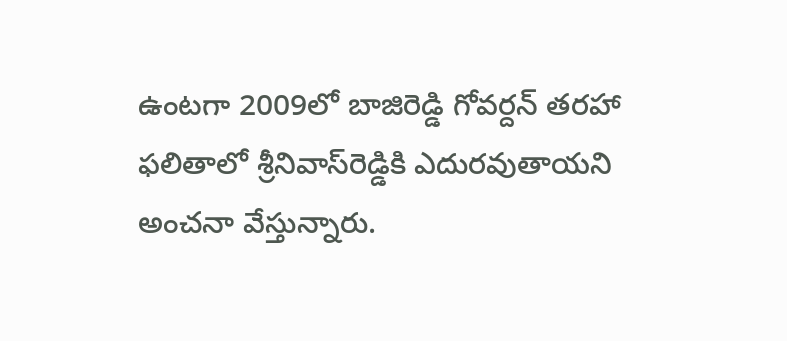ఉంటగా 2009లో బాజిరెడ్డి గోవర్దన్ తరహా ఫలితాలో శ్రీనివాస్‌రెడ్డికి ఎదురవుతాయని అంచనా వేస్తున్నారు.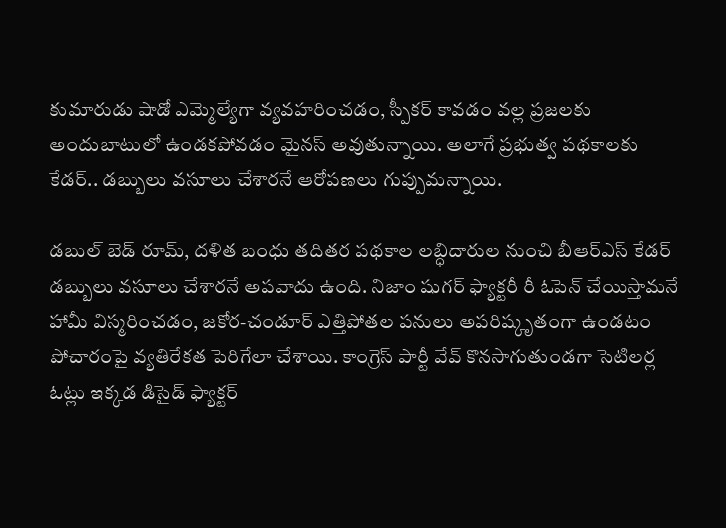కుమారుడు షాడో ఎమ్మెల్యేగా వ్యవహరించడం, స్పీకర్‌ కావడం వల్ల ప్రజలకు అందుబాటులో ఉండకపోవడం మైనస్‌ అవుతున్నాయి. అలాగే ప్రభుత్వ పథకాలకు కేడర్.. డబ్బులు వసూలు చేశారనే ఆరోపణలు గుప్పుమన్నాయి.

డబుల్‌ బెడ్‌ రూమ్‌, దళిత బంధు తదితర పథకాల లబ్ధిదారుల నుంచి బీఆర్ఎస్ కేడర్‌ డబ్బులు వసూలు చేశారనే అపవాదు ఉంది. నిజాం షుగర్‌ ఫ్యాక్టరీ రీ ఓపెన్‌ చేయిస్తామనే హామీ విస్మరించడం, జకోర-చండూర్‌ ఎత్తిపోతల పనులు అపరిష్కృతంగా ఉండటం పోచారంపై వ్యతిరేకత పెరిగేలా చేశాయి. కాంగ్రెస్ పార్టీ వేవ్ కొనసాగుతుండగా సెటిలర్ల ఓట్లు ఇక్కడ డిసైడ్ ఫ్యాక్టర్‌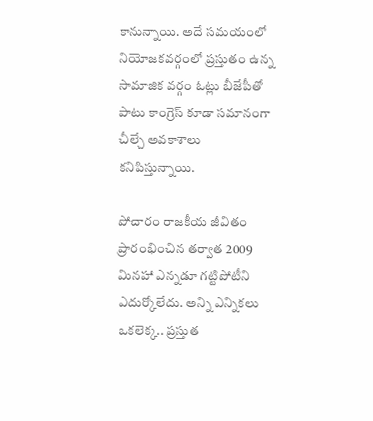కానున్నాయి. అదే సమయంలో నియోజకవర్గంలో ప్రస్తుతం ఉన్న సామాజిక వర్గం ఓట్లు బీజేపీతో పాటు కాంగ్రెస్ కూడా సమానంగా చీల్చే అవకాశాలు కనిపిస్తున్నాయి.

పోచారం రాజకీయ జీవితం ప్రారంభించిన తర్వాత 2009 మినహా ఎన్నడూ గట్టిపోటీని ఎదుర్కోలేదు. అన్ని ఎన్నికలు ఒకలెక్క.. ప్రస్తుత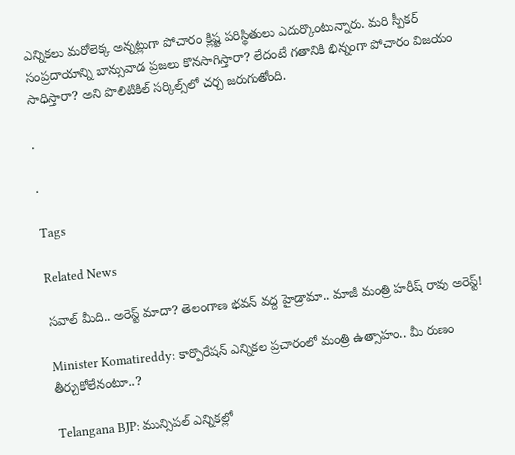ఎన్నికలు మరోలెక్క అన్నట్లుగా పోచారం క్లిష్ట పరిస్థితులు ఎదుర్కొంటున్నారు. మరి స్పీకర్‌ సంప్రదాయాన్ని బాన్సువాడ ప్రజలు కొనసాగిస్తారా? లేదంటే గతానికి భిన్నంగా పోచారం విజయం సాధిస్తారా? అని పొలిటికిల్‌ సర్కిల్స్‌లో చర్చ జరుగుతోంది.

.

.

Tags

Related News

సవాల్ మీది.. అరెస్ట్ మాదా? తెలంగాణ భవన్ వద్ద హైడ్రామా.. మాజీ మంత్రి హరీష్ రావు అరెస్ట్!

Minister Komatireddy: కార్పొరేషన్ ఎన్నికల ప్రచారంలో మంత్రి ఉత్సాహం.. మీ రుణం తీర్చుకోలేనంటూ..?

Telangana BJP: మున్సిపల్ ఎన్నికల్లో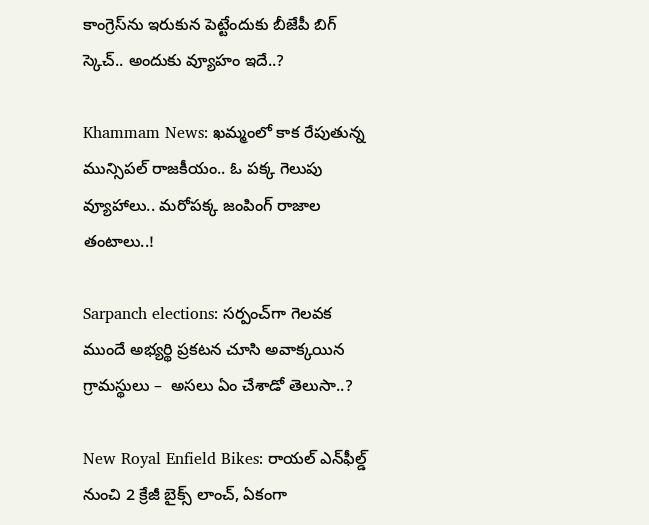కాంగ్రెస్‌ను ఇరుకున పెట్టేందుకు బీజేపీ బిగ్ స్కెచ్.. అందుకు వ్యూహం ఇదే..?

Khammam News: ఖమ్మంలో కాక రేపుతున్న మున్సిపల్ రాజకీయం.. ఓ పక్క గెలుపు వ్యూహాలు.. మరోపక్క జంపింగ్ రాజాల తంటాలు..!

Sarpanch elections: సర్పంచ్‌గా గెలవక ముందే అభ్యర్థి ప్రకటన చూసి అవాక్కయిన గ్రామస్థులు –  అసలు ఏం చేశాడో తెలుసా..?

New Royal Enfield Bikes: రాయల్ ఎన్‌ఫీల్డ్ నుంచి 2 క్రేజీ బైక్స్ లాంచ్, ఏకంగా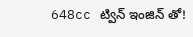648cc ట్విన్ ఇంజిన్ తో!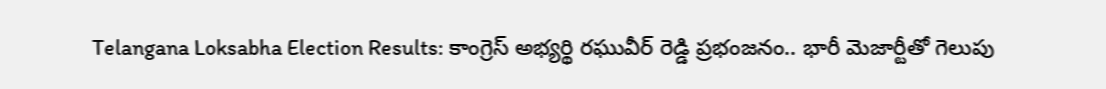Telangana Loksabha Election Results: కాంగ్రెస్ అభ్యర్థి రఘువీర్ రెడ్డి ప్రభంజనం.. భారీ మెజార్టీతో గెలుపు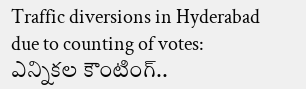Traffic diversions in Hyderabad due to counting of votes: ఎన్నికల కౌంటింగ్..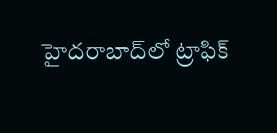హైదరాబాద్‌లో ట్రాఫిక్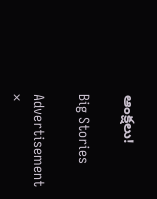ఆంక్షలు!

Big Stories

Advertisement
×